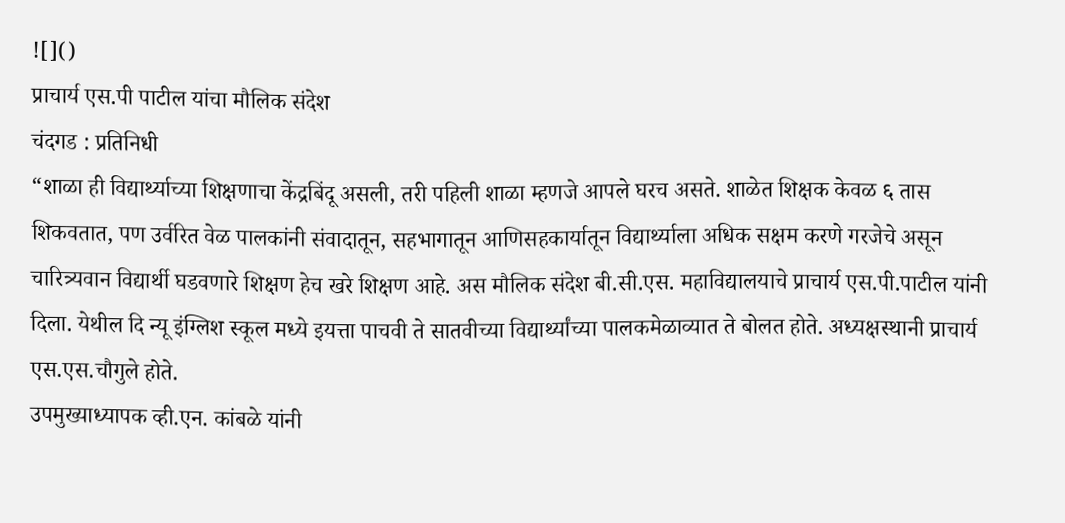![]()
प्राचार्य एस.पी पाटील यांचा मौलिक संदेश
चंदगड : प्रतिनिधी
“शाळा ही विद्यार्थ्याच्या शिक्षणाचा केंद्रबिंदू असली, तरी पहिली शाळा म्हणजे आपले घरच असते. शाळेत शिक्षक केवळ ६ तास शिकवतात, पण उर्वरित वेळ पालकांनी संवादातून, सहभागातून आणिसहकार्यातून विद्यार्थ्याला अधिक सक्षम करणे गरजेचे असून चारित्र्यवान विद्यार्थी घडवणारे शिक्षण हेच खरे शिक्षण आहे. अस मौलिक संदेश बी.सी.एस. महाविद्यालयाचे प्राचार्य एस.पी.पाटील यांनी दिला. येथील दि न्यू इंग्लिश स्कूल मध्ये इयत्ता पाचवी ते सातवीच्या विद्यार्थ्यांच्या पालकमेळाव्यात ते बोलत होते. अध्यक्षस्थानी प्राचार्य एस.एस.चौगुले होते.
उपमुख्याध्यापक व्ही.एन. कांबळे यांनी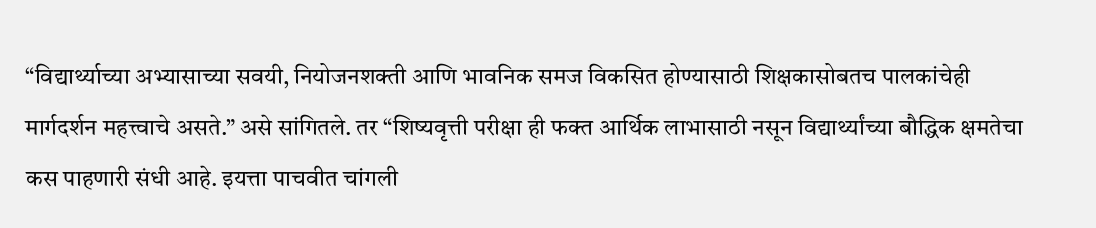“विद्यार्थ्याच्या अभ्यासाच्या सवयी, नियोजनशक्ती आणि भावनिक समज विकसित होण्यासाठी शिक्षकासोबतच पालकांचेही मार्गदर्शन महत्त्वाचे असते.” असे सांगितले. तर “शिष्यवृत्ती परीक्षा ही फक्त आर्थिक लाभासाठी नसून विद्यार्थ्यांच्या बौद्धिक क्षमतेचा कस पाहणारी संधी आहे. इयत्ता पाचवीत चांगली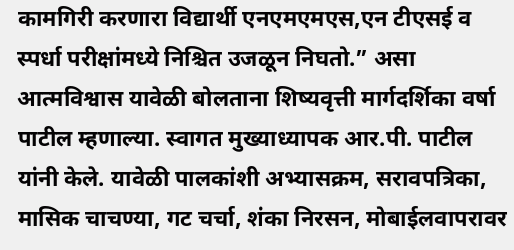कामगिरी करणारा विद्यार्थी एनएमएमएस,एन टीएसई व स्पर्धा परीक्षांमध्ये निश्चित उजळून निघतो.” असा आत्मविश्वास यावेळी बोलताना शिष्यवृत्ती मार्गदर्शिका वर्षा पाटील म्हणाल्या. स्वागत मुख्याध्यापक आर.पी. पाटील यांनी केले. यावेळी पालकांशी अभ्यासक्रम, सरावपत्रिका, मासिक चाचण्या, गट चर्चा, शंका निरसन, मोबाईलवापरावर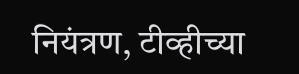नियंत्रण, टीव्हीच्या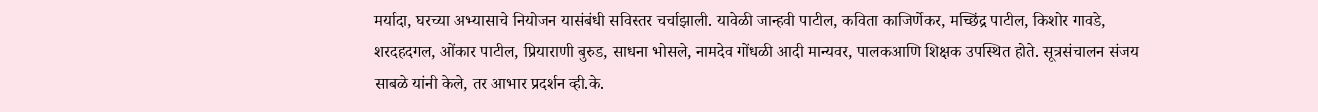मर्यादा, घरच्या अभ्यासाचे नियोजन यासंबंधी सविस्तर चर्चाझाली. यावेळी जान्हवी पाटील, कविता काजिर्णेकर, मच्छिंद्र पाटील, किशोर गावडे, शरदहदगल, ओंकार पाटील, प्रियाराणी बुरुड, साधना भोसले, नामदेव गोंधळी आदी मान्यवर, पालकआणि शिक्षक उपस्थित होते. सूत्रसंचालन संजय साबळे यांनी केले, तर आभार प्रदर्शन व्ही.के.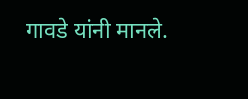गावडे यांनी मानले.